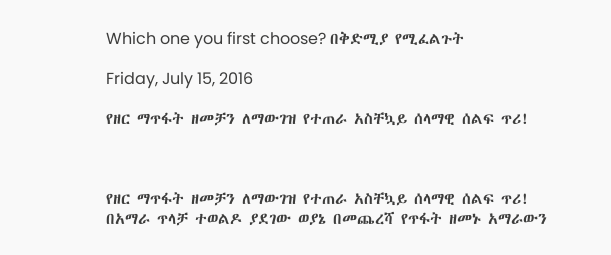Which one you first choose? በቅድሚያ የሚፈልጉት

Friday, July 15, 2016

የዘር ማጥፋት ዘመቻን ለማውገዝ የተጠራ አስቸኳይ ሰላማዊ ሰልፍ ጥሪ!



የዘር ማጥፋት ዘመቻን ለማውገዝ የተጠራ አስቸኳይ ሰላማዊ ሰልፍ ጥሪ!
በአማራ ጥላቻ ተወልዶ ያደገው ወያኔ በመጨረሻ የጥፋት ዘመኑ አማራውን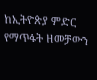ከኢትዮጵያ ምድር የማጥፋት ዘመቻውን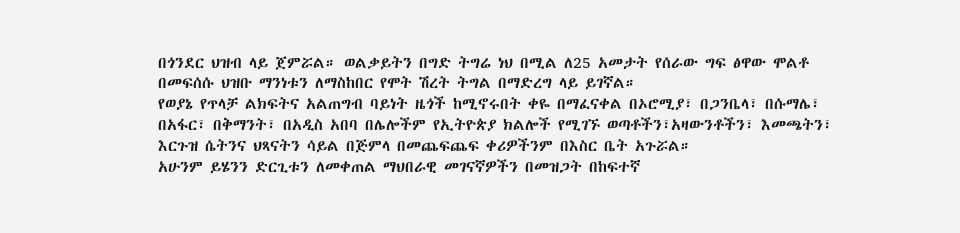በጎንደር ህዝብ ላይ ጀምሯል። ወልቃይትን በግድ ትግሬ ነህ በሚል ለ25 አመታት የሰራው ግፍ ፅዋው ሞልቶ በመፍሰሱ ህዝቡ ማንነቱን ለማስከበር የሞት ሽረት ትግል በማድረግ ላይ ይገኛል።
የወያኔ የጥላቻ ልክፍትና አልጠግብ ባይነት ዜጎች ከሚኖሩበት ቀዬ በማፈናቀል በኦሮሚያ፣ በጋንቤላ፣ በሱማሌ፣ በአፋር፣ በቅማንት፣ በአዲስ አበባ በሌሎችም የኢትዮጵያ ክልሎች የሚገኙ ወጣቶችን፣አዛውንቶችን፣ እመጫትን፣ እርጉዝ ሴትንና ህጻናትን ሳይል በጅምላ በመጨፍጨፍ ቀሪዎችንም በእስር ቤት አጉሯል።
አሁንም ይሄንን ድርጊቱን ለመቀጠል ማህበራዊ መገናኛዎችን በመዝጋት በከፍተኛ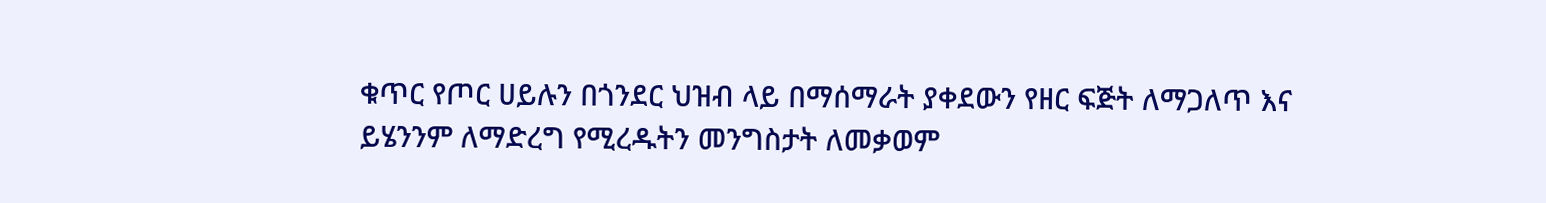ቁጥር የጦር ሀይሉን በጎንደር ህዝብ ላይ በማሰማራት ያቀደውን የዘር ፍጅት ለማጋለጥ እና ይሄንንም ለማድረግ የሚረዱትን መንግስታት ለመቃወም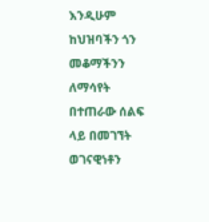እንዲሁም ከህዝባችን ጎን መቆማችንን ለማሳየት በተጠራው ሰልፍ ላይ በመገኘት ወገናዊነቶን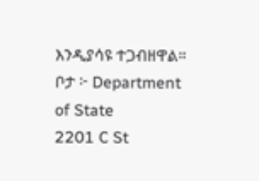እንዲያሳዩ ተጋብዘዋል።
ቦታ ፦ Department of State
2201 C St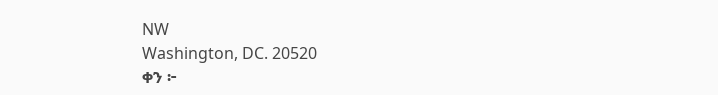NW
Washington, DC. 20520
ቀን ፦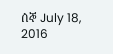ሰኞ July 18, 2016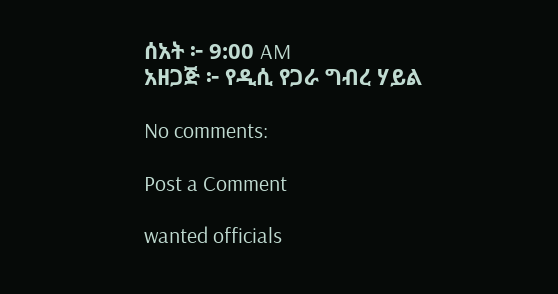ሰአት ፦ 9:00 AM
አዘጋጅ ፦ የዲሲ የጋራ ግብረ ሃይል

No comments:

Post a Comment

wanted officials